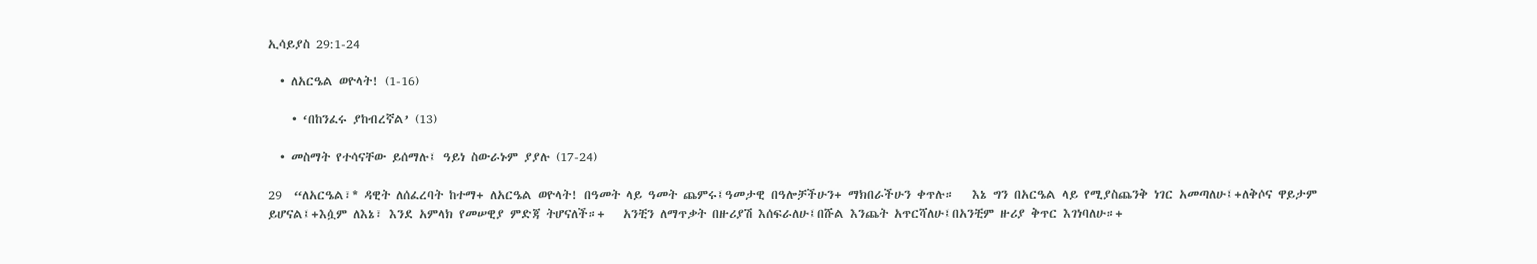ኢሳይያስ 29:1-24

  • ለአርዔል ወዮላት! (1-16)

    • ‘በከንፈሩ ያከብረኛል’ (13)

  • መስማት የተሳናቸው ይሰማሉ፤ ዓይነ ስውራኑም ያያሉ (17-24)

29  “ለአርዔል፣* ዳዊት ለሰፈረባት ከተማ+ ለአርዔል ወዮላት! በዓመት ላይ ዓመት ጨምሩ፤ዓመታዊ በዓሎቻችሁን+ ማክበራችሁን ቀጥሉ።   እኔ ግን በአርዔል ላይ የሚያስጨንቅ ነገር አመጣለሁ፤+ለቅሶና ዋይታም ይሆናል፤+እሷም ለእኔ፣ እንደ አምላክ የመሠዊያ ምድጃ ትሆናለች።+   አንቺን ለማጥቃት በዙሪያሽ እሰፍራለሁ፤በሹል እንጨት አጥርሻለሁ፤በአንቺም ዙሪያ ቅጥር እገነባለሁ።+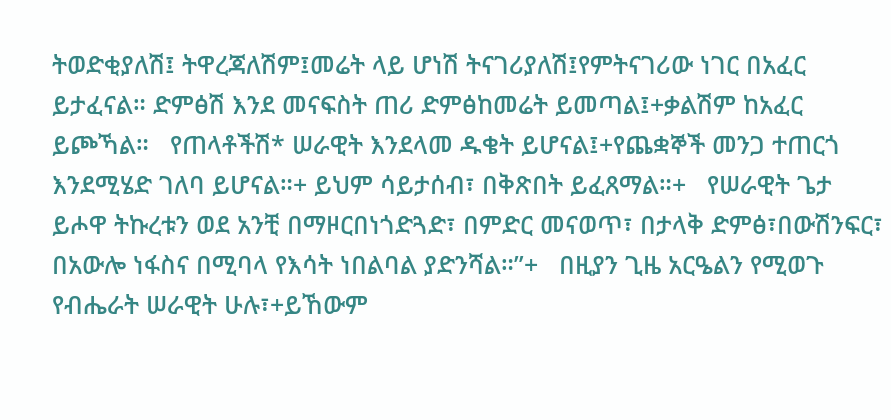ትወድቂያለሽ፤ ትዋረጃለሽም፤መሬት ላይ ሆነሽ ትናገሪያለሽ፤የምትናገሪው ነገር በአፈር ይታፈናል። ድምፅሽ እንደ መናፍስት ጠሪ ድምፅከመሬት ይመጣል፤+ቃልሽም ከአፈር ይጮኻል።   የጠላቶችሽ* ሠራዊት እንደላመ ዱቄት ይሆናል፤+የጨቋኞች መንጋ ተጠርጎ እንደሚሄድ ገለባ ይሆናል።+ ይህም ሳይታሰብ፣ በቅጽበት ይፈጸማል።+   የሠራዊት ጌታ ይሖዋ ትኩረቱን ወደ አንቺ በማዞርበነጎድጓድ፣ በምድር መናወጥ፣ በታላቅ ድምፅ፣በውሽንፍር፣ በአውሎ ነፋስና በሚባላ የእሳት ነበልባል ያድንሻል።”+   በዚያን ጊዜ አርዔልን የሚወጉ የብሔራት ሠራዊት ሁሉ፣+ይኸውም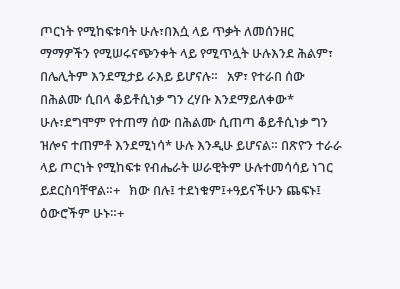ጦርነት የሚከፍቱባት ሁሉ፣በእሷ ላይ ጥቃት ለመሰንዘር ማማዎችን የሚሠሩናጭንቀት ላይ የሚጥሏት ሁሉእንደ ሕልም፣ በሌሊትም እንደሚታይ ራእይ ይሆናሉ።   አዎ፣ የተራበ ሰው በሕልሙ ሲበላ ቆይቶሲነቃ ግን ረሃቡ እንደማይለቀው* ሁሉ፣ደግሞም የተጠማ ሰው በሕልሙ ሲጠጣ ቆይቶሲነቃ ግን ዝሎና ተጠምቶ እንደሚነሳ* ሁሉ እንዲሁ ይሆናል። በጽዮን ተራራ ላይ ጦርነት የሚከፍቱ የብሔራት ሠራዊትም ሁሉተመሳሳይ ነገር ይደርስባቸዋል።+   ክው በሉ፤ ተደነቁም፤+ዓይናችሁን ጨፍኑ፤ ዕውሮችም ሁኑ።+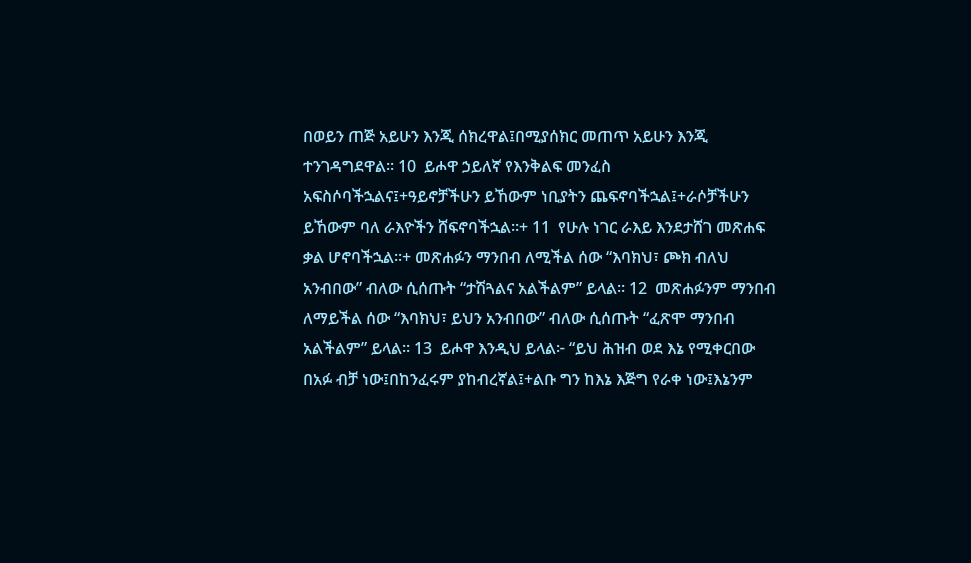በወይን ጠጅ አይሁን እንጂ ሰክረዋል፤በሚያሰክር መጠጥ አይሁን እንጂ ተንገዳግደዋል። 10  ይሖዋ ኃይለኛ የእንቅልፍ መንፈስ አፍስሶባችኋልና፤+ዓይኖቻችሁን ይኸውም ነቢያትን ጨፍኖባችኋል፤+ራሶቻችሁን ይኸውም ባለ ራእዮችን ሸፍኖባችኋል።+ 11  የሁሉ ነገር ራእይ እንደታሸገ መጽሐፍ ቃል ሆኖባችኋል።+ መጽሐፉን ማንበብ ለሚችል ሰው “እባክህ፣ ጮክ ብለህ አንብበው” ብለው ሲሰጡት “ታሽጓልና አልችልም” ይላል። 12  መጽሐፉንም ማንበብ ለማይችል ሰው “እባክህ፣ ይህን አንብበው” ብለው ሲሰጡት “ፈጽሞ ማንበብ አልችልም” ይላል። 13  ይሖዋ እንዲህ ይላል፦ “ይህ ሕዝብ ወደ እኔ የሚቀርበው በአፉ ብቻ ነው፤በከንፈሩም ያከብረኛል፤+ልቡ ግን ከእኔ እጅግ የራቀ ነው፤እኔንም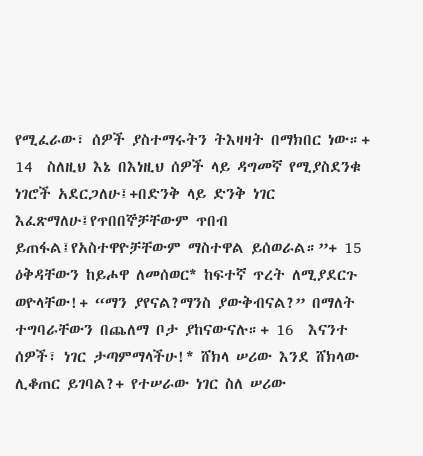የሚፈራው፣ ሰዎች ያስተማሩትን ትእዛዛት በማክበር ነው።+ 14  ስለዚህ እኔ በእነዚህ ሰዎች ላይ ዳግመኛ የሚያስደንቁ ነገሮች አደርጋለሁ፤+በድንቅ ላይ ድንቅ ነገር እፈጽማለሁ፤የጥበበኞቻቸውም ጥበብ ይጠፋል፤የአስተዋዮቻቸውም ማስተዋል ይሰወራል።”+ 15  ዕቅዳቸውን ከይሖዋ ለመሰወር* ከፍተኛ ጥረት ለሚያደርጉ ወዮላቸው!+ “ማን ያየናል?ማንስ ያውቅብናል?” በማለት ተግባራቸውን በጨለማ ቦታ ያከናውናሉ።+ 16  እናንተ ሰዎች፣ ነገር ታጣምማላችሁ!* ሸክላ ሠሪው እንደ ሸክላው ሊቆጠር ይገባል?+ የተሠራው ነገር ስለ ሠሪው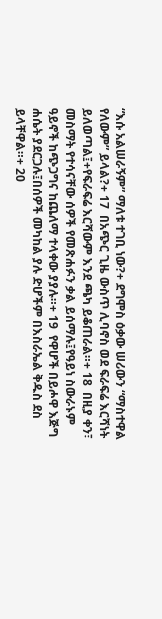“እሱ አልሠራኝም” ማለቱ ተገቢ ነው?+ ደግሞስ ዕቃው ሠሪውን “ማስተዋል የለውም” ይላል?+ 17  በአጭር ጊዜ ውስጥ ሊባኖስ ወደ ፍራፍሬ እርሻነት ይለወጣል፤+የፍራፍሬ እርሻውም እንደ ጫካ ይቆጠራል።+ 18  በዚያ ቀን፣ መስማት የተሳናቸው ሰዎች የመጽሐፉን ቃል ይሰማሉ፤የዓይነ ስውራኑም ዓይኖች ከጭጋግና ከጨለማ ተላቀው ያያሉ።+ 19  የዋሆች በይሖዋ እጅግ ሐሴት ያደርጋሉ፤በሰዎች መካከል ያሉ ድሆችም በእስራኤል ቅዱስ ደስ ይላቸዋል።+ 20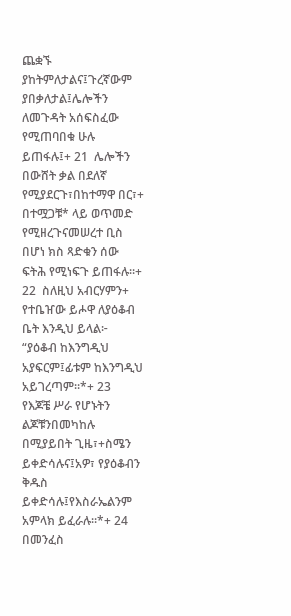ጨቋኙ ያከትምለታልና፤ጉረኛውም ያበቃለታል፤ሌሎችን ለመጉዳት አሰፍስፈው የሚጠባበቁ ሁሉ ይጠፋሉ፤+ 21  ሌሎችን በውሸት ቃል በደለኛ የሚያደርጉ፣በከተማዋ በር፣+ በተሟጋቹ* ላይ ወጥመድ የሚዘረጉናመሠረተ ቢስ በሆነ ክስ ጻድቁን ሰው ፍትሕ የሚነፍጉ ይጠፋሉ።+ 22  ስለዚህ አብርሃምን+ የተቤዠው ይሖዋ ለያዕቆብ ቤት እንዲህ ይላል፦ “ያዕቆብ ከእንግዲህ አያፍርም፤ፊቱም ከእንግዲህ አይገረጣም።*+ 23  የእጆቼ ሥራ የሆኑትን ልጆቹንበመካከሉ በሚያይበት ጊዜ፣+ስሜን ይቀድሳሉና፤አዎ፣ የያዕቆብን ቅዱስ ይቀድሳሉ፤የእስራኤልንም አምላክ ይፈራሉ።*+ 24  በመንፈስ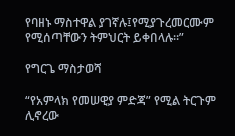የባዘኑ ማስተዋል ያገኛሉ፤የሚያጉረመርሙም የሚሰጣቸውን ትምህርት ይቀበላሉ።”

የግርጌ ማስታወሻ

“የአምላክ የመሠዊያ ምድጃ” የሚል ትርጉም ሊኖረው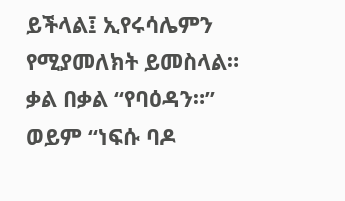ይችላል፤ ኢየሩሳሌምን የሚያመለክት ይመስላል።
ቃል በቃል “የባዕዳን።”
ወይም “ነፍሱ ባዶ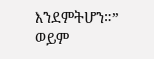እንደምትሆን።”
ወይም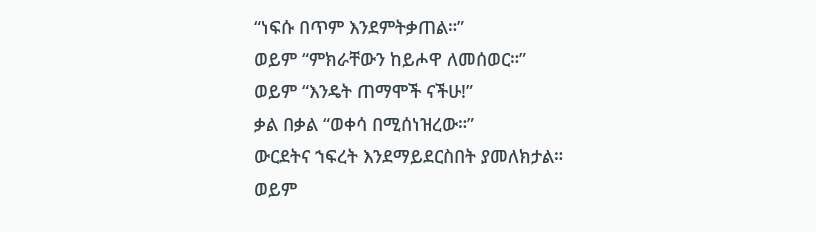“ነፍሱ በጥም እንደምትቃጠል።”
ወይም “ምክራቸውን ከይሖዋ ለመሰወር።”
ወይም “እንዴት ጠማሞች ናችሁ!”
ቃል በቃል “ወቀሳ በሚሰነዝረው።”
ውርደትና ኀፍረት እንደማይደርስበት ያመለክታል።
ወይም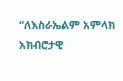“ለእስራኤልም አምላክ አክብሮታዊ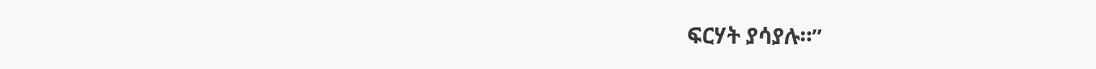ፍርሃት ያሳያሉ።”